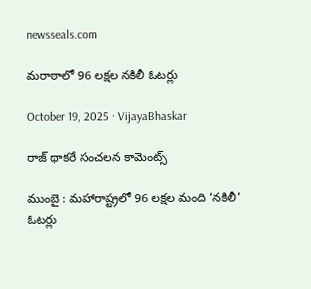newsseals.com

మ‌రాఠాలో 96 లక్ష‌ల న‌కిలీ ఓట‌ర్లు

October 19, 2025 · VijayaBhaskar

రాజ్ థాక‌రే సంచ‌ల‌న కామెంట్స్

ముంబై : మహారాష్ట్రలో 96 లక్షల మంది ‘నకిలీ’ ఓటర్లు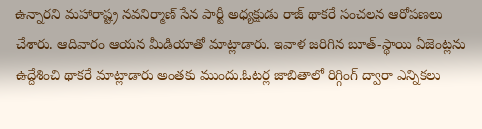ఉన్నారని మహారాష్ట్ర నవనిర్మాణ్ సేన పార్టీ అధ్య‌క్షుడు రాజ్ థాకరే సంచ‌ల‌న ఆరోప‌ణ‌లు చేశారు. ఆదివారం ఆయ‌న మీడియాతో మాట్లాడారు. ఇవాళ జ‌రిగిన బూత్-స్థాయి ఏజెంట్లను ఉద్దేశించి థాకరే మాట్లాడారు అంత‌కు ముందు.ఓటర్ల జాబితాలో రిగ్గింగ్ ద్వారా ఎన్నికలు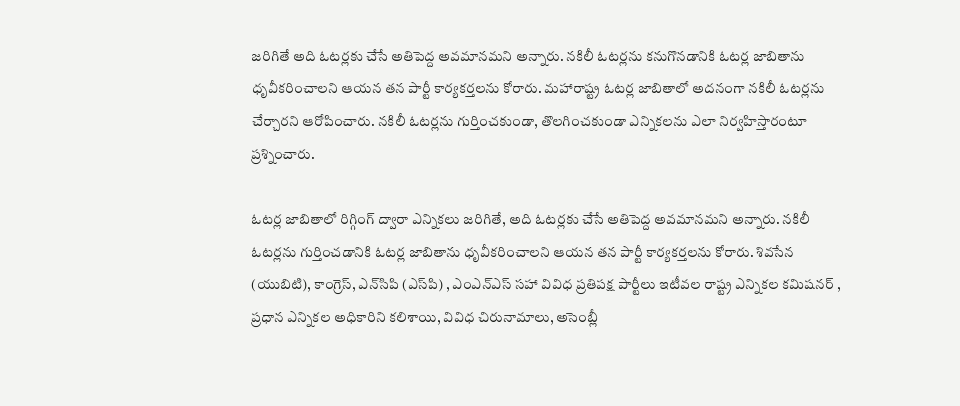జరిగితే అది ఓటర్లకు చేసే అతిపెద్ద అవమానమని అన్నారు. నకిలీ ఓటర్లను కనుగొనడానికి ఓటర్ల జాబితాను ధృవీకరించాలని ఆయన తన పార్టీ కార్యకర్తలను కోరారు. మహారాష్ట్ర ఓటర్ల జాబితాలో అద‌నంగా న‌కిలీ ఓట‌ర్ల‌ను చేర్చార‌ని ఆరోపించారు. న‌కిలీ ఓట‌ర్ల‌ను గుర్తించ‌కుండా, తొల‌గించ‌కుండా ఎన్నిక‌ల‌ను ఎలా నిర్వ‌హిస్తారంటూ ప్ర‌శ్నించారు.

ఓటర్ల జాబితాలో రిగ్గింగ్ ద్వారా ఎన్నికలు జరిగితే, అది ఓటర్లకు చేసే అతిపెద్ద అవమానమని అన్నారు. నకిలీ ఓటర్లను గుర్తించడానికి ఓటర్ల జాబితాను ధృవీకరించాలని ఆయన తన పార్టీ కార్యకర్తలను కోరారు. శివసేన (యుబిటి), కాంగ్రెస్, ఎన్‌సిపి (ఎస్‌పి) , ఎంఎన్‌ఎస్ సహా వివిధ ప్రతిపక్ష పార్టీలు ఇటీవల రాష్ట్ర ఎన్నికల కమిషనర్ , ప్రధాన ఎన్నికల అధికారిని కలిశాయి, వివిధ చిరునామాలు, అసెంబ్లీ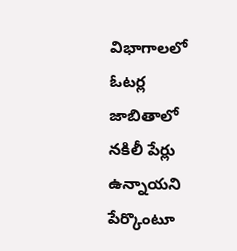విభాగాలలో ఓటర్ల జాబితాలో నకిలీ పేర్లు ఉన్నాయని పేర్కొంటూ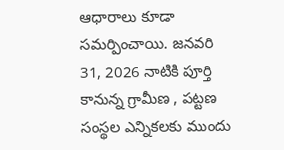ఆధారాలు కూడా స‌మ‌ర్పించాయి. జనవరి 31, 2026 నాటికి పూర్తి కానున్న గ్రామీణ , పట్టణ సంస్థల ఎన్నికలకు ముందు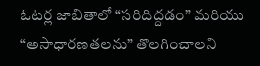ఓటర్ల జాబితాలో “సరిదిద్దడం” మరియు “అసాధారణతలను” తొలగించాలని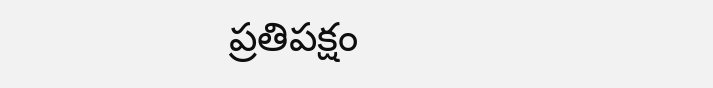ప్రతిపక్షం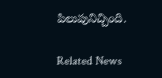పిలుపునిచ్చింది.

Related News